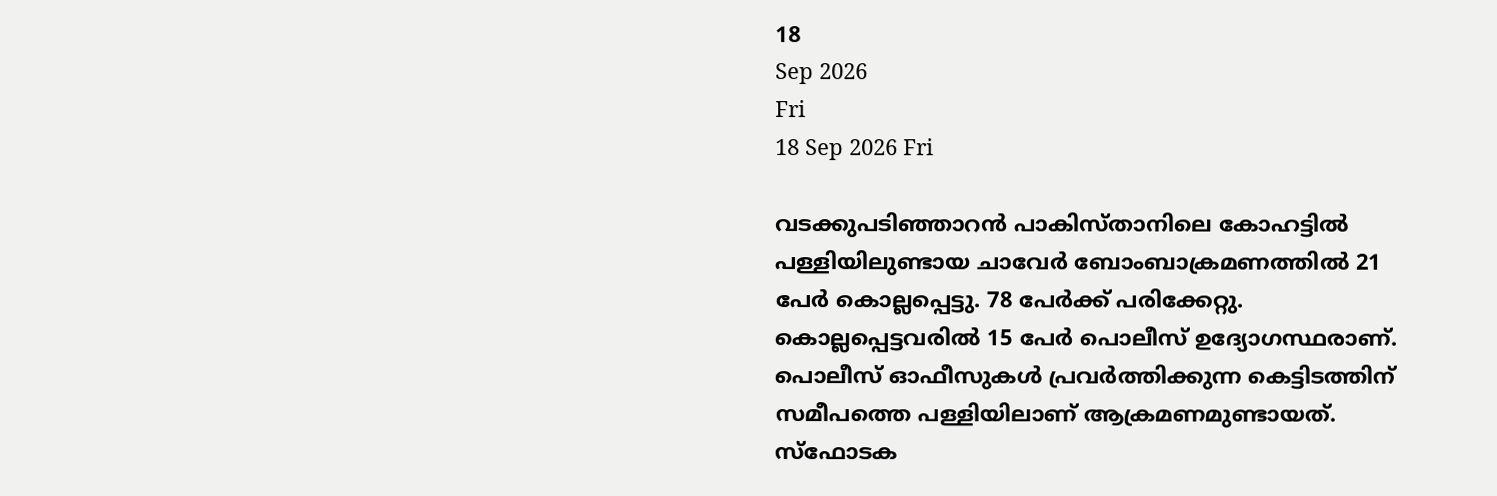18
Sep 2026
Fri
18 Sep 2026 Fri

വടക്കുപടിഞ്ഞാറൻ പാകിസ്താനിലെ കോഹട്ടിൽ പള്ളിയിലുണ്ടായ ചാവേർ ബോംബാക്രമണത്തിൽ 21 പേർ കൊല്ലപ്പെട്ടു. 78 പേർക്ക് പരിക്കേറ്റു. കൊല്ലപ്പെട്ടവരിൽ 15 പേർ പൊലീസ് ഉദ്യോഗസ്ഥരാണ്. പൊലീസ് ഓഫീസുകൾ പ്രവർത്തിക്കുന്ന കെട്ടിടത്തിന് സമീപത്തെ പള്ളിയിലാണ് ആക്രമണമുണ്ടായത്.
സ്ഫോടക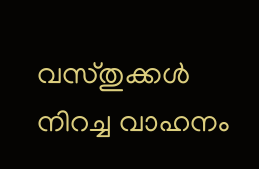വസ്തുക്കൾ നിറച്ച വാഹനം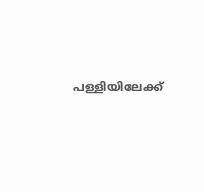പള്ളിയിലേക്ക്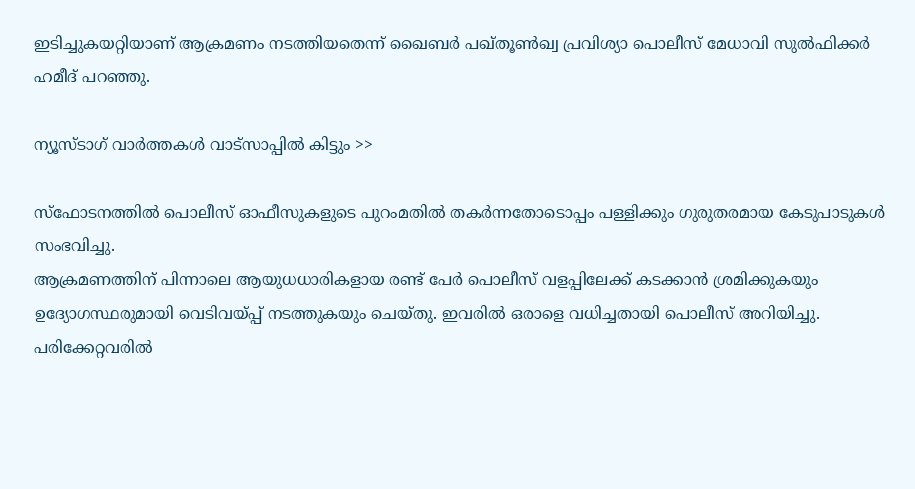ഇടിച്ചുകയറ്റിയാണ് ആക്രമണം നടത്തിയതെന്ന് ഖൈബർ പഖ്തൂൺഖ്വ പ്രവിശ്യാ പൊലീസ് മേധാവി സുൽഫിക്കർ ഹമീദ് പറഞ്ഞു.

ന്യൂസ്ടാഗ് വാര്‍ത്തകള്‍ വാട്‌സാപ്പില്‍ കിട്ടും >>

സ്ഫോടനത്തിൽ പൊലീസ് ഓഫീസുകളുടെ പുറംമതിൽ തകർന്നതോടൊപ്പം പള്ളിക്കും ഗുരുതരമായ കേടുപാടുകൾ സംഭവിച്ചു.
ആക്രമണത്തിന് പിന്നാലെ ആയുധധാരികളായ രണ്ട് പേർ പൊലീസ് വളപ്പിലേക്ക് കടക്കാൻ ശ്രമിക്കുകയും ഉദ്യോഗസ്ഥരുമായി വെടിവയ്പ്പ് നടത്തുകയും ചെയ്തു. ഇവരിൽ ഒരാളെ വധിച്ചതായി പൊലീസ് അറിയിച്ചു. പരിക്കേറ്റവരിൽ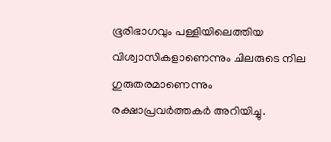ഭൂരിഭാഗവും പള്ളിയിലെത്തിയ വിശ്വാസികളാണെന്നും ചിലരുടെ നില ഗുരുതരമാണെന്നും രക്ഷാപ്രവർത്തകർ അറിയിച്ചു.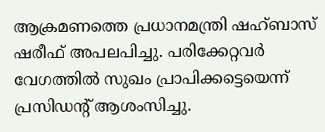ആക്രമണത്തെ പ്രധാനമന്ത്രി ഷഹ്ബാസ് ഷരീഫ് അപലപിച്ചു. പരിക്കേറ്റവർ വേഗത്തിൽ സുഖം പ്രാപിക്കട്ടെയെന്ന് പ്രസിഡന്റ് ആശംസിച്ചു.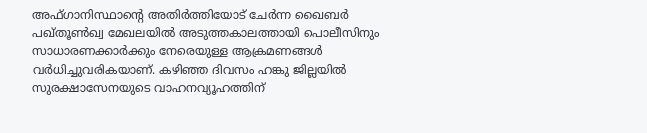അഫ്ഗാനിസ്ഥാന്റെ അതിർത്തിയോട് ചേർന്ന ഖൈബർ പഖ്തൂൺഖ്വ മേഖലയിൽ അടുത്തകാലത്തായി പൊലീസിനും സാധാരണക്കാർക്കും നേരെയുള്ള ആക്രമണങ്ങൾ വർധിച്ചുവരികയാണ്. കഴിഞ്ഞ ദിവസം ഹങ്കു ജില്ലയിൽ സുരക്ഷാസേനയുടെ വാഹനവ്യൂഹത്തിന്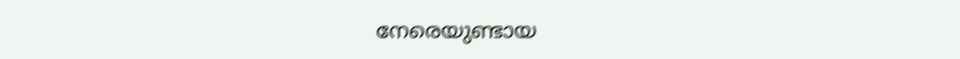നേരെയുണ്ടായ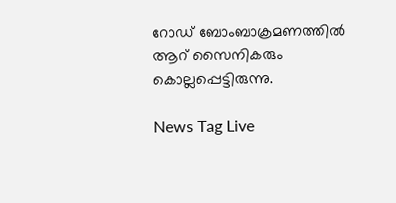റോഡ് ബോംബാക്രമണത്തിൽ ആറ് സൈനികരും കൊല്ലപ്പെട്ടിരുന്നു.

News Tag Live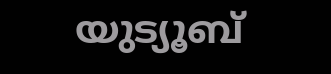യുട്യൂബ്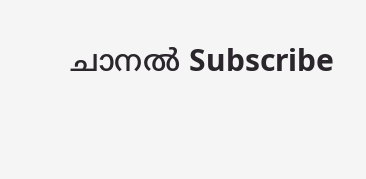ചാനല്‍ Subscribe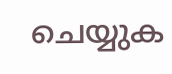ചെയ്യുക